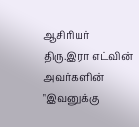ஆசிரியர் திரு.இரா எட்வின் அவர்களின் "இவனுக்கு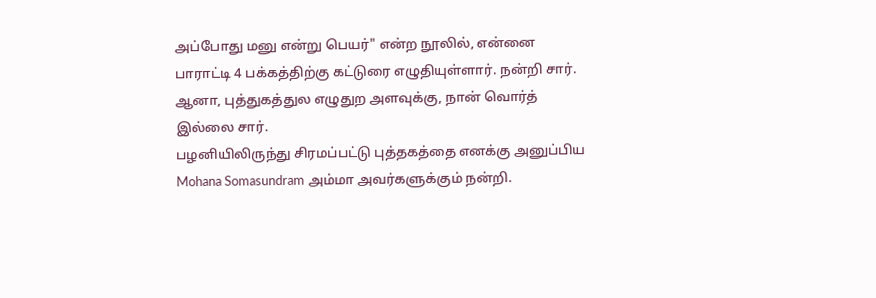அப்போது மனு என்று பெயர்" என்ற நூலில், என்னை பாராட்டி 4 பக்கத்திற்கு கட்டுரை எழுதியுள்ளார். நன்றி சார்.
ஆனா, புத்துகத்துல எழுதுற அளவுக்கு, நான் வொர்த் இல்லை சார்.
பழனியிலிருந்து சிரமப்பட்டு புத்தகத்தை எனக்கு அனுப்பிய Mohana Somasundram அம்மா அவர்களுக்கும் நன்றி.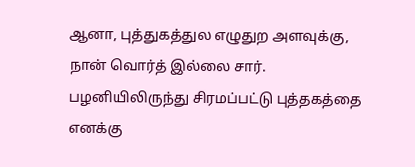ஆனா, புத்துகத்துல எழுதுற அளவுக்கு, நான் வொர்த் இல்லை சார்.
பழனியிலிருந்து சிரமப்பட்டு புத்தகத்தை எனக்கு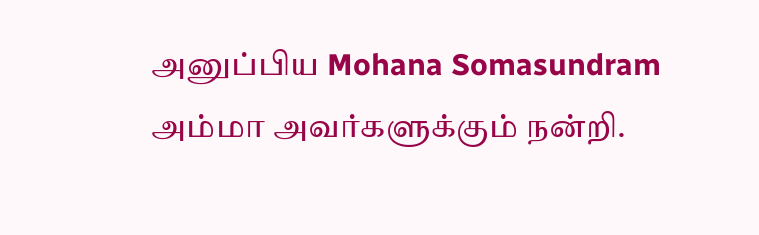அனுப்பிய Mohana Somasundram அம்மா அவர்களுக்கும் நன்றி.